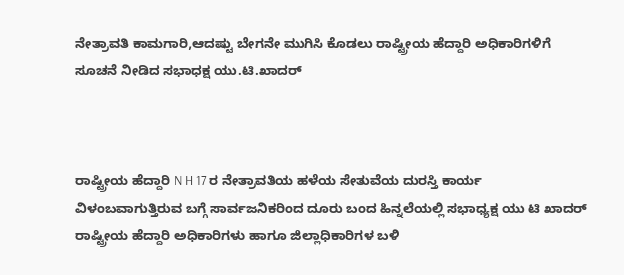ನೇತ್ರಾವತಿ ಕಾಮಗಾರಿ,ಆದಷ್ಟು ಬೇಗನೇ ಮುಗಿಸಿ ಕೊಡಲು ರಾಷ್ಟ್ರೀಯ ಹೆದ್ದಾರಿ ಅಧಿಕಾರಿಗಳಿಗೆ ಸೂಚನೆ ನೀಡಿದ ಸಭಾಧಕ್ಷ ಯು.ಟಿ.ಖಾದರ್



ರಾಷ್ಟ್ರೀಯ ಹೆದ್ದಾರಿ N H 17 ರ ನೇತ್ರಾವತಿಯ ಹಳೆಯ ಸೇತುವೆಯ ದುರಸ್ತಿ ಕಾರ್ಯ ವಿಳಂಬವಾಗುತ್ತಿರುವ ಬಗ್ಗೆ ಸಾರ್ವಜನಿಕರಿಂದ ದೂರು ಬಂದ ಹಿನ್ನಲೆಯಲ್ಲಿ ಸಭಾಧ್ಯಕ್ಷ ಯು ಟಿ ಖಾದರ್ ರಾಷ್ಟ್ರೀಯ ಹೆದ್ದಾರಿ ಅಧಿಕಾರಿಗಳು ಹಾಗೂ ಜಿಲ್ಲಾಧಿಕಾರಿಗಳ ಬಳಿ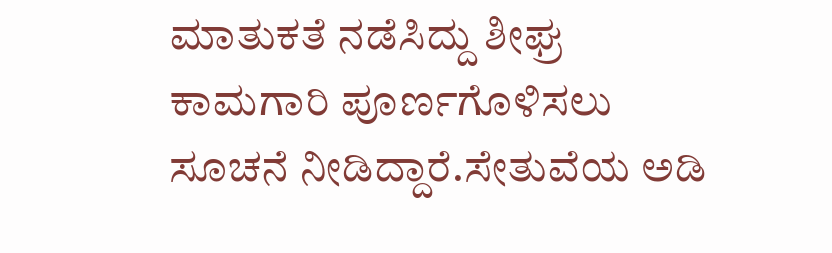ಮಾತುಕತೆ ನಡೆಸಿದ್ದು ಶೀಘ್ರ ಕಾಮಗಾರಿ ಪೂರ್ಣಗೊಳಿಸಲು ಸೂಚನೆ ನೀಡಿದ್ದಾರೆ.ಸೇತುವೆಯ ಅಡಿ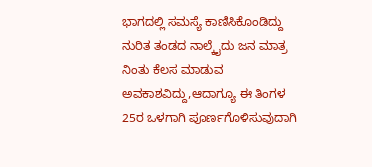ಭಾಗದಲ್ಲಿ ಸಮಸ್ಯೆ ಕಾಣಿಸಿಕೊಂಡಿದ್ದು ನುರಿತ ತಂಡದ ನಾಲ್ಕೈದು ಜನ ಮಾತ್ರ ನಿಂತು ಕೆಲಸ ಮಾಡುವ ಅವಕಾಶವಿದ್ದು,ಆದಾಗ್ಯೂ ಈ ತಿಂಗಳ 25ರ ಒಳಗಾಗಿ ಪೂರ್ಣಗೊಳಿಸುವುದಾಗಿ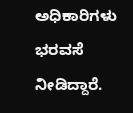ಅಧಿಕಾರಿಗಳು ಭರವಸೆ ನೀಡಿದ್ದಾರೆ.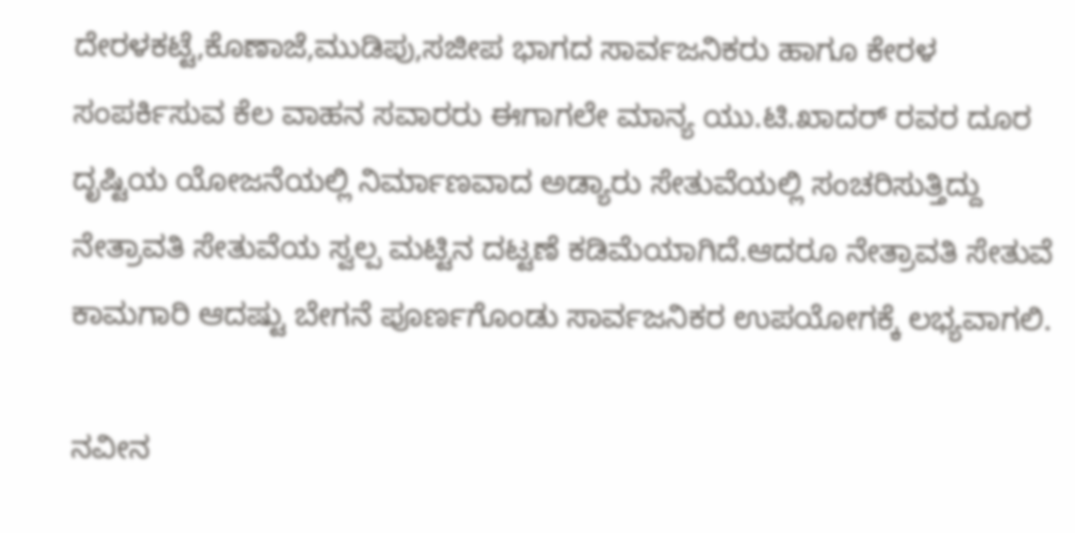ದೇರಳಕಟ್ಟೆ,ಕೊಣಾಜೆ,ಮುಡಿಪು,ಸಜೀಪ ಭಾಗದ ಸಾರ್ವಜನಿಕರು ಹಾಗೂ ಕೇರಳ ಸಂಪರ್ಕಿಸುವ ಕೆಲ ವಾಹನ ಸವಾರರು ಈಗಾಗಲೇ ಮಾನ್ಯ ಯು.ಟಿ.ಖಾದರ್ ರವರ ದೂರ ದೃಷ್ಟಿಯ ಯೋಜನೆಯಲ್ಲಿ ನಿರ್ಮಾಣವಾದ ಅಡ್ಯಾರು ಸೇತುವೆಯಲ್ಲಿ ಸಂಚರಿಸುತ್ತಿದ್ದು ನೇತ್ರಾವತಿ ಸೇತುವೆಯ ಸ್ವಲ್ಪ ಮಟ್ಟಿನ ದಟ್ಟಣೆ ಕಡಿಮೆಯಾಗಿದೆ.ಆದರೂ ನೇತ್ರಾವತಿ ಸೇತುವೆ ಕಾಮಗಾರಿ ಆದಷ್ಟು ಬೇಗನೆ ಪೂರ್ಣಗೊಂಡು ಸಾರ್ವಜನಿಕರ ಉಪಯೋಗಕ್ಕೆ ಲಭ್ಯವಾಗಲಿ.

ನವೀನ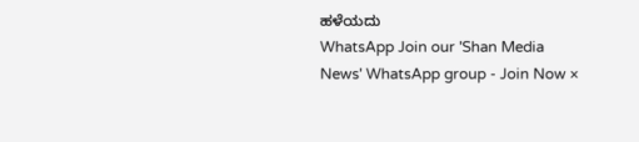ಹಳೆಯದು
WhatsApp Join our 'Shan Media News' WhatsApp group - Join Now ×